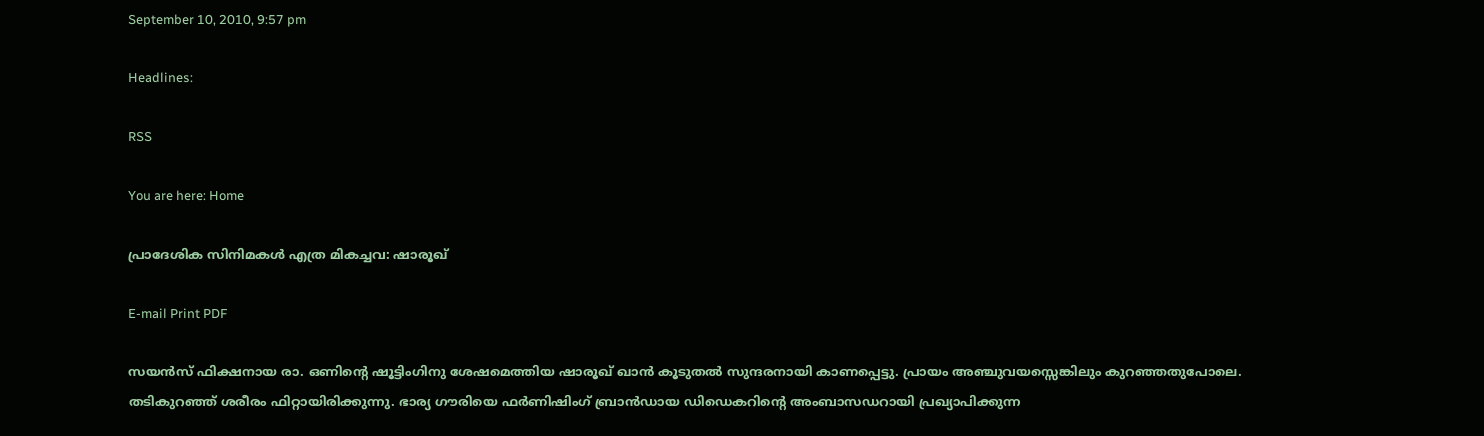September 10, 2010, 9:57 pm

Headlines:

RSS

You are here: Home

പ്രാദേശിക സിനിമകള്‍ എത്ര മികച്ചവ: ഷാരൂഖ്

E-mail Print PDF

സയന്‍സ് ഫിക്ഷനായ രാ. ഒണിന്റെ ഷൂട്ടിംഗിനു ശേഷമെത്തിയ ഷാരൂഖ്‌ ഖാന്‍ കൂടുതല്‍ സുന്ദരനായി കാണപ്പെട്ടു. പ്രായം അഞ്ചുവയസ്സെങ്കിലും കുറഞ്ഞതുപോലെ. തടികുറഞ്ഞ്‌ ശരീരം ഫിറ്റായിരിക്കുന്നു. ഭാര്യ ഗൗരിയെ ഫര്‍ണിഷിംഗ്‌ ബ്രാന്‍ഡായ ഡിഡെകറിന്റെ അംബാസഡറായി പ്രഖ്യാപിക്കുന്ന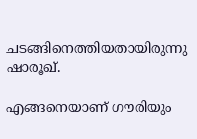ചടങ്ങിനെത്തിയതായിരുന്നു ഷാരൂഖ്‌.

എങ്ങനെയാണ്‌ ഗൗരിയും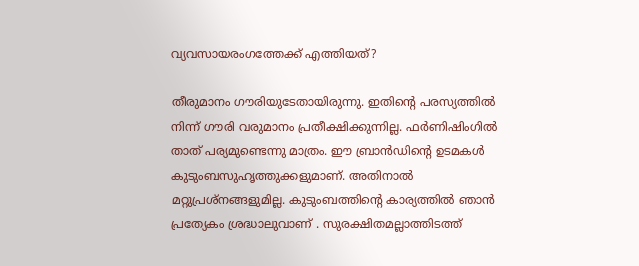വ്യവസായരംഗത്തേക്ക്‌ എത്തിയത്‌?

തീരുമാനം ഗൗരിയുടേതായിരുന്നു. ഇതിന്റെ പരസ്യത്തില്‍ നിന്ന്‌ ഗൗരി വരുമാനം പ്രതീക്ഷിക്കുന്നില്ല. ഫര്‍ണിഷിംഗില്‍ താത് പര്യമുണ്ടെന്നു മാത്രം. ഈ ബ്രാന്‍ഡിന്റെ ഉടമകള്‍ കുടുംബസുഹൃത്തുക്കളുമാണ്‌. അതിനാല്‍ മറ്റുപ്രശ്‌നങ്ങളുമില്ല. കുടുംബത്തിന്റെ കാര്യത്തില്‍ ഞാന്‍ പ്രത്യേകം ശ്രദ്ധാലുവാണ് . സുരക്ഷിതമല്ലാത്തിടത്ത്‌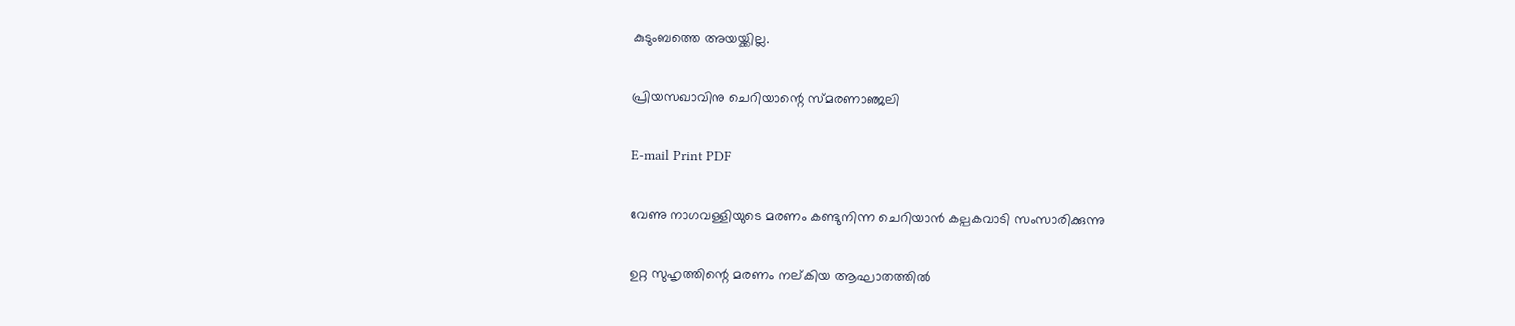കുടുംബത്തെ അയയ്ക്കില്ല.

പ്രിയസഖാവിനു ചെറിയാന്റെ സ്മരണാഞ്ജലി

E-mail Print PDF

വേണു നാഗവള്ളിയുടെ മരണം കണ്ടുനിന്ന ചെറിയാന്‍ കല്പകവാടി സംസാരിക്കുന്നു

ഉറ്റ സുഹൃത്തിന്റെ മരണം നല്കിയ ആഘാതത്തില്‍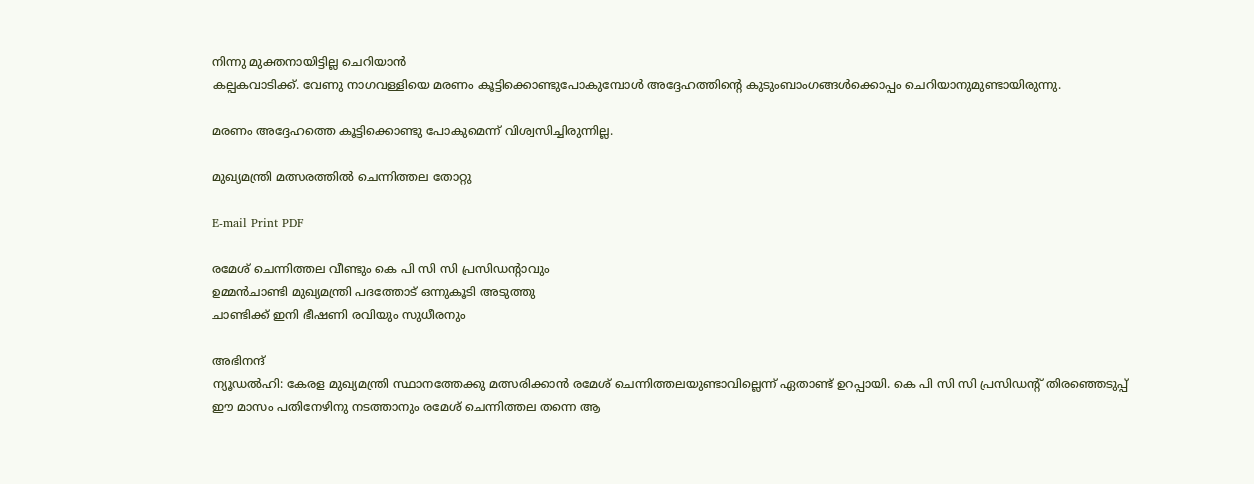നിന്നു മുക്തനായിട്ടില്ല ചെറിയാന്‍
കല്പകവാടിക്ക്. വേണു നാഗവള്ളിയെ മരണം കൂട്ടിക്കൊണ്ടുപോകുമ്പോള്‍ അദ്ദേഹത്തിന്റെ കുടുംബാംഗങ്ങള്‍ക്കൊപ്പം ചെറിയാനുമുണ്ടായിരുന്നു.

മരണം അദ്ദേഹത്തെ കൂട്ടിക്കൊണ്ടു പോകുമെന്ന് വിശ്വസിച്ചിരുന്നില്ല.

മുഖ്യമന്ത്രി മത്സരത്തില്‍ ചെന്നിത്തല തോറ്റു

E-mail Print PDF

രമേശ് ചെന്നിത്തല വീണ്ടും കെ പി സി സി പ്രസിഡന്റാവും
ഉമ്മന്‍ചാണ്ടി മുഖ്യമന്ത്രി പദത്തോട് ഒന്നുകൂടി അടുത്തു
ചാണ്ടിക്ക് ഇനി ഭീഷണി രവിയും സുധീരനും

അഭിനന്ദ്
ന്യൂഡല്‍ഹി: കേരള മുഖ്യമന്ത്രി സ്ഥാനത്തേക്കു മത്സരിക്കാന്‍ രമേശ് ചെന്നിത്തലയുണ്ടാവില്ലെന്ന് ഏതാണ്ട് ഉറപ്പായി. കെ പി സി സി പ്രസിഡന്റ് തിരഞ്ഞെടുപ്പ് ഈ മാസം പതിനേഴിനു നടത്താനും രമേശ് ചെന്നിത്തല തന്നെ ആ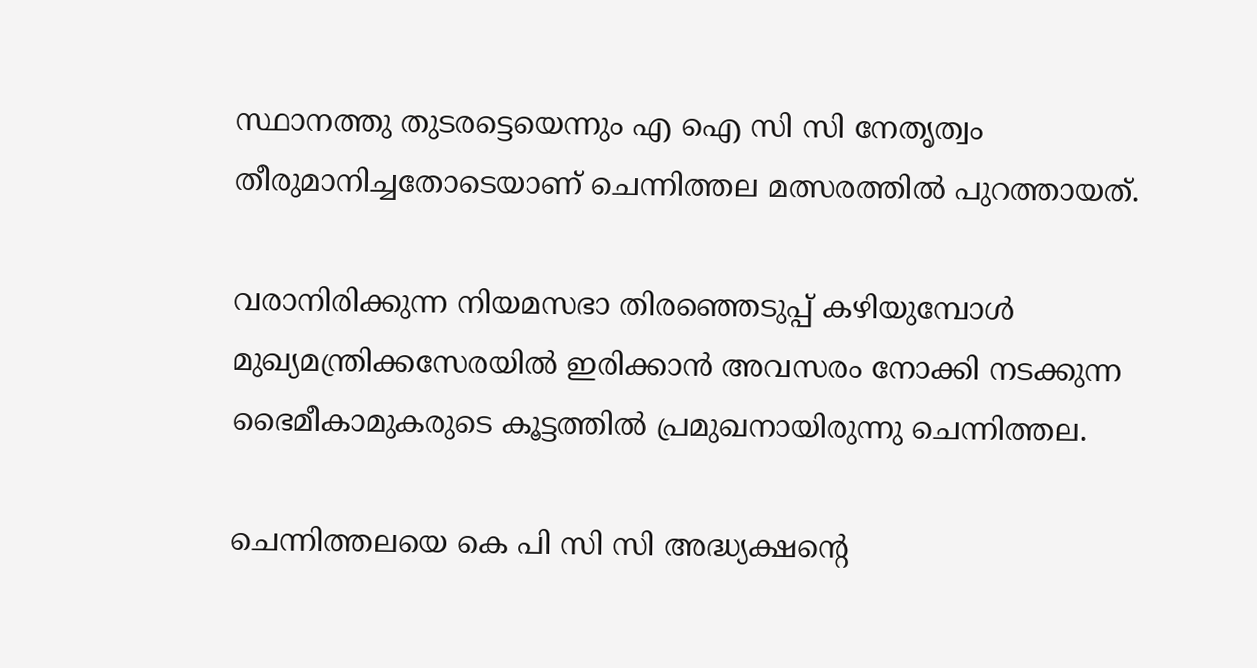സ്ഥാനത്തു തുടരട്ടെയെന്നും എ ഐ സി സി നേതൃത്വം തീരുമാനിച്ചതോടെയാണ് ചെന്നിത്തല മത്സരത്തില്‍ പുറത്തായത്.

വരാനിരിക്കുന്ന നിയമസഭാ തിരഞ്ഞെടുപ്പ് കഴിയുമ്പോള്‍ മുഖ്യമന്ത്രിക്കസേരയില്‍ ഇരിക്കാന്‍ അവസരം നോക്കി നടക്കുന്ന ഭൈമീകാമുകരുടെ കൂട്ടത്തില്‍ പ്രമുഖനായിരുന്നു ചെന്നിത്തല.

ചെന്നിത്തലയെ കെ പി സി സി അദ്ധ്യക്ഷന്റെ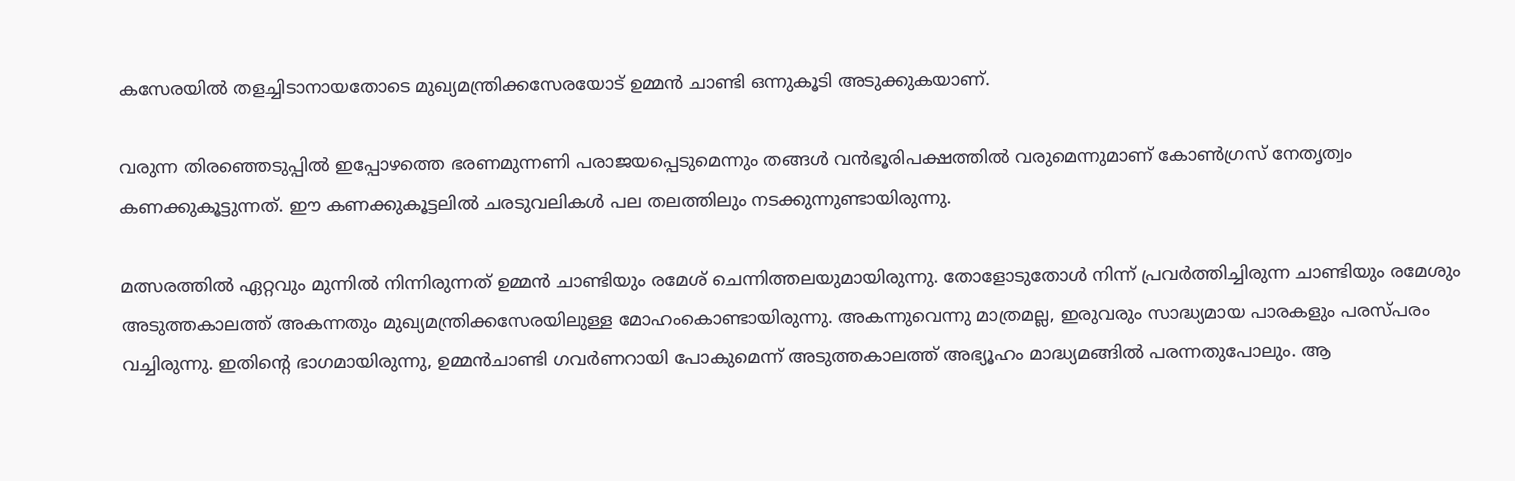കസേരയില്‍ തളച്ചിടാനായതോടെ മുഖ്യമന്ത്രിക്കസേരയോട് ഉമ്മന്‍ ചാണ്ടി ഒന്നുകൂടി അടുക്കുകയാണ്.

വരുന്ന തിരഞ്ഞെടുപ്പില്‍ ഇപ്പോഴത്തെ ഭരണമുന്നണി പരാജയപ്പെടുമെന്നും തങ്ങള്‍ വന്‍ഭൂരിപക്ഷത്തില്‍ വരുമെന്നുമാണ് കോണ്‍ഗ്രസ് നേതൃത്വം കണക്കുകൂട്ടുന്നത്. ഈ കണക്കുകൂട്ടലില്‍ ചരടുവലികള്‍ പല തലത്തിലും നടക്കുന്നുണ്ടായിരുന്നു.

മത്സരത്തില്‍ ഏറ്റവും മുന്നില്‍ നിന്നിരുന്നത് ഉമ്മന്‍ ചാണ്ടിയും രമേശ് ചെന്നിത്തലയുമായിരുന്നു. തോളോടുതോള്‍ നിന്ന് പ്രവര്‍ത്തിച്ചിരുന്ന ചാണ്ടിയും രമേശും അടുത്തകാലത്ത് അകന്നതും മുഖ്യമന്ത്രിക്കസേരയിലുള്ള മോഹംകൊണ്ടായിരുന്നു. അകന്നുവെന്നു മാത്രമല്ല, ഇരുവരും സാദ്ധ്യമായ പാരകളും പരസ്പരം വച്ചിരുന്നു. ഇതിന്റെ ഭാഗമായിരുന്നു, ഉമ്മന്‍ചാണ്ടി ഗവര്‍ണറായി പോകുമെന്ന് അടുത്തകാലത്ത് അഭ്യൂഹം മാദ്ധ്യമങ്ങില്‍ പരന്നതുപോലും. ആ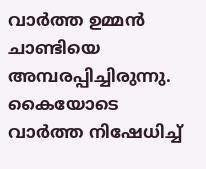വാര്‍ത്ത ഉമ്മന്‍ ചാണ്ടിയെ അമ്പരപ്പിച്ചിരുന്നു. കൈയോടെ വാര്‍ത്ത നിഷേധിച്ച്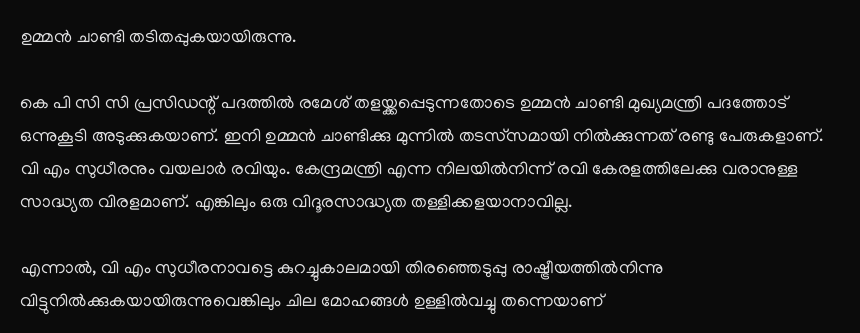ഉമ്മന്‍ ചാണ്ടി തടിതപ്പുകയായിരുന്നു.

കെ പി സി സി പ്രസിഡന്റ് പദത്തില്‍ രമേശ് തളയ്ക്കപ്പെടുന്നതോടെ ഉമ്മന്‍ ചാണ്ടി മുഖ്യമന്ത്രി പദത്തോട് ഒന്നുകൂടി അടുക്കുകയാണ്. ഇനി ഉമ്മന്‍ ചാണ്ടിക്കു മുന്നില്‍ തടസ്‌സമായി നില്‍ക്കുന്നത് രണ്ടു പേരുകളാണ്. വി എം സുധീരനും വയലാര്‍ രവിയും. കേന്ദ്രമന്ത്രി എന്ന നിലയില്‍നിന്ന് രവി കേരളത്തിലേക്കു വരാനുള്ള സാദ്ധ്യത വിരളമാണ്. എങ്കിലും ഒരു വിദൂരസാദ്ധ്യത തള്ളിക്കളയാനാവില്ല.

എന്നാല്‍, വി എം സുധീരനാവട്ടെ കുറച്ചുകാലമായി തിരഞ്ഞെടുപ്പു രാഷ്ട്രീയത്തില്‍നിന്നു വിട്ടുനില്‍ക്കുകയായിരുന്നുവെങ്കിലും ചില മോഹങ്ങള്‍ ഉള്ളില്‍വച്ചു തന്നെയാണ്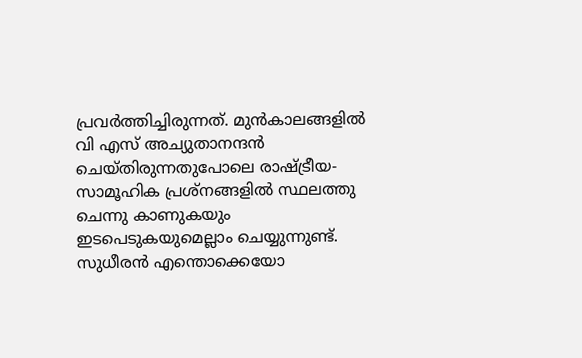പ്രവര്‍ത്തിച്ചിരുന്നത്. മുന്‍കാലങ്ങളില്‍ വി എസ് അച്യുതാനന്ദന്‍ ചെയ്തിരുന്നതുപോലെ രാഷ്ട്രീയ-സാമൂഹിക പ്രശ്‌നങ്ങളില്‍ സ്ഥലത്തു ചെന്നു കാണുകയും ഇടപെടുകയുമെല്ലാം ചെയ്യുന്നുണ്ട്. സുധീരന്‍ എന്തൊക്കെയോ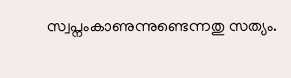സ്വപ്നംകാണുന്നുണ്ടെന്നതു സത്യം.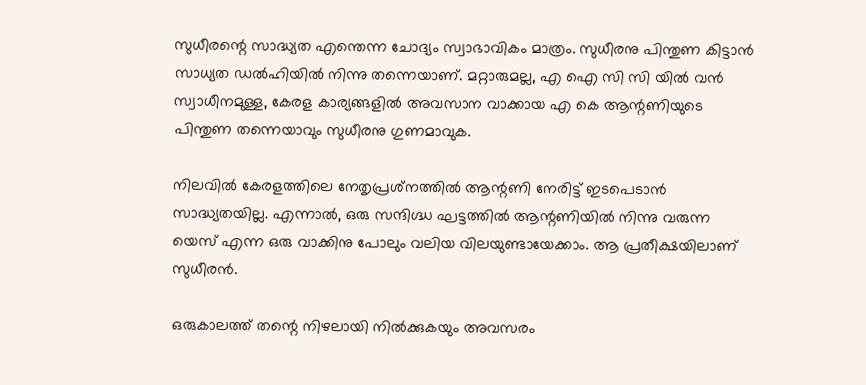സുധീരന്റെ സാദ്ധ്യത എന്തെന്ന ചോദ്യം സ്വാഭാവികം മാത്രം. സുധീരനു പിന്തുണ കിട്ടാന്‍ സാധ്യത ഡല്‍ഹിയില്‍ നിന്നു തന്നെയാണ്. മറ്റാരുമല്ല, എ ഐ സി സി യില്‍ വന്‍ സ്വാധീനമുള്ള, കേരള കാര്യങ്ങളില്‍ അവസാന വാക്കായ എ കെ ആന്റണിയുടെ പിന്തുണ തന്നെയാവും സുധീരനു ഗുണമാവുക.

നിലവില്‍ കേരളത്തിലെ നേതൃപ്രശ്‌നത്തില്‍ ആന്റണി നേരിട്ട് ഇടപെടാന്‍ സാദ്ധ്യതയില്ല. എന്നാല്‍, ഒരു സന്ദിഗ്ദ്ധ ഘട്ടത്തില്‍ ആന്റണിയില്‍ നിന്നു വരുന്ന യെസ് എന്ന ഒരു വാക്കിനു പോലും വലിയ വിലയുണ്ടായേക്കാം. ആ പ്രതീക്ഷയിലാണ് സുധീരന്‍.

ഒരുകാലത്ത് തന്റെ നിഴലായി നില്‍ക്കുകയും അവസരം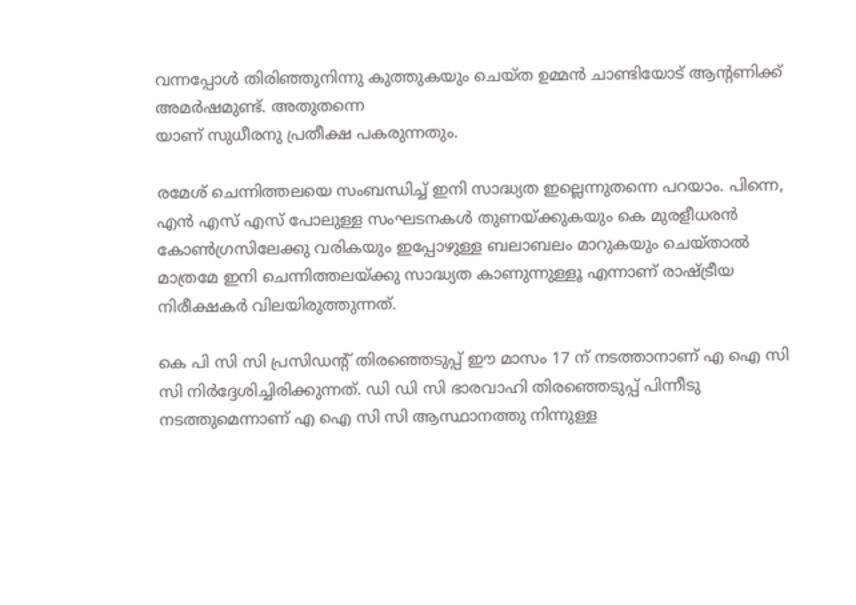വന്നപ്പോള്‍ തിരിഞ്ഞുനിന്നു കുത്തുകയും ചെയ്ത ഉമ്മന്‍ ചാണ്ടിയോട് ആന്റണിക്ക് അമര്‍ഷമുണ്ട്. അതുതന്നെ
യാണ് സുധീരനു പ്രതീക്ഷ പകരുന്നതും.

രമേശ് ചെന്നിത്തലയെ സംബന്ധിച്ച് ഇനി സാദ്ധ്യത ഇല്ലെന്നുതന്നെ പറയാം. പിന്നെ, എന്‍ എസ് എസ് പോലുള്ള സംഘടനകള്‍ തുണയ്ക്കുകയും കെ മുരളീധരന്‍ കോണ്‍ഗ്രസിലേക്കു വരികയും ഇപ്പോഴുള്ള ബലാബലം മാറുകയും ചെയ്താല്‍ മാത്രമേ ഇനി ചെന്നിത്തലയ്ക്കു സാദ്ധ്യത കാണുന്നുള്ളൂ എന്നാണ് രാഷ്ട്രീയ നിരീക്ഷകര്‍ വിലയിരുത്തുന്നത്.

കെ പി സി സി പ്രസിഡന്റ് തിരഞ്ഞെടുപ്പ് ഈ മാസം 17 ന് നടത്താനാണ് എ ഐ സി സി നിര്‍ദ്ദേശിച്ചിരിക്കുന്നത്. ഡി ഡി സി ഭാരവാഹി തിരഞ്ഞെടുപ്പ് പിന്നീടു നടത്തുമെന്നാണ് എ ഐ സി സി ആസ്ഥാനത്തു നിന്നുള്ള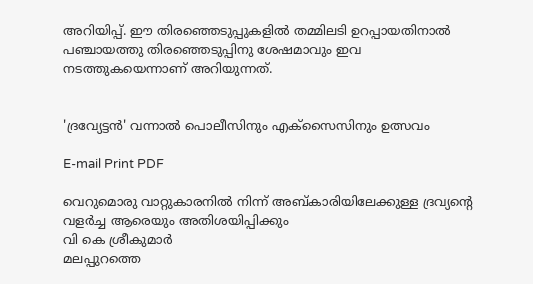അറിയിപ്പ്. ഈ തിരഞ്ഞെടുപ്പുകളില്‍ തമ്മിലടി ഉറപ്പായതിനാല്‍ പഞ്ചായത്തു തിരഞ്ഞെടുപ്പിനു ശേഷമാവും ഇവ നടത്തുകയെന്നാണ് അറിയുന്നത്.


'ദ്രവ്യേട്ടന്‍' വന്നാല്‍ പൊലീസിനും എക്‌സൈസിനും ഉത്സവം

E-mail Print PDF

വെറുമൊരു വാറ്റുകാരനില്‍ നിന്ന് അബ്കാരിയിലേക്കുള്ള ദ്രവ്യന്റെ വളര്‍ച്ച ആരെയും അതിശയിപ്പിക്കും
വി കെ ശ്രീകുമാര്‍
മലപ്പുറത്തെ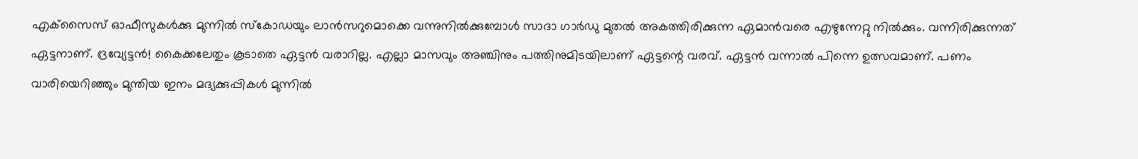എക്‌സൈസ് ഓഫീസുകള്‍ക്കു മുന്നില്‍ സ്‌കോഡയും ലാന്‍സറുമൊക്കെ വന്നുനില്‍ക്കുമ്പോള്‍ സാദാ ഗാര്‍ഡു മുതല്‍ അകത്തിരിക്കുന്ന ഏമാന്‍വരെ എഴുന്നേറ്റു നില്‍ക്കും. വന്നിരിക്കുന്നത് ഏട്ടനാണ്. ദ്രവ്യേട്ടന്‍! കൈക്കലേതും കൂടാതെ ഏട്ടന്‍ വരാറില്ല. എല്ലാ മാസവും അഞ്ചിനും പത്തിനുമിടയിലാണ് ഏട്ടന്റെ വരവ്. ഏട്ടന്‍ വന്നാല്‍ പിന്നെ ഉത്സവമാണ്. പണം വാരിയെറിഞ്ഞും മുന്തിയ ഇനം മദ്യക്കുപ്പികള്‍ മുന്നില്‍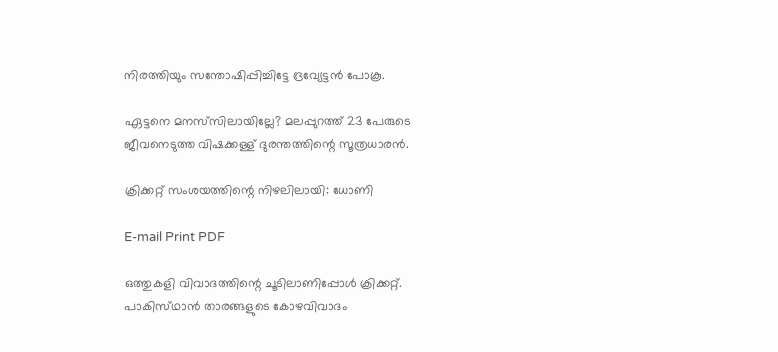നിരത്തിയും സന്തോഷിപ്പിച്ചിട്ടേ ദ്രവ്യേട്ടന്‍ പോകൂ.

ഏട്ടനെ മനസ്‌സിലായില്ലേ? മലപ്പുറത്ത് 23 പേരുടെ ജീവനെടുത്ത വിഷക്കള്ള് ദുരന്തത്തിന്റെ സൂത്രധാരന്‍.

ക്രിക്കറ്റ് സംശയത്തിന്റെ നിഴലിലായി: ധോണി

E-mail Print PDF

ഒത്തുകളി വിവാദത്തിന്റെ ചൂടിലാണിപ്പോള്‍ ക്രിക്കറ്റ്. പാകിസ്‌ഥാന്‍ താരങ്ങളുടെ കോഴവിവാദം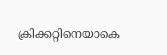ക്രിക്കറ്റിനെയാകെ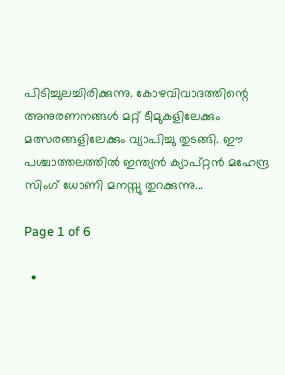പിടിച്ചുലച്ചിരിക്കുന്നു. കോഴവിവാദത്തിന്റെ അനുരണനങ്ങള്‍ മറ്റ് ടീമുകളിലേക്കും മത്സരങ്ങളിലേക്കും വ്യാപിച്ചു തുടങ്ങി. ഈ പശ്ചാത്തലത്തില്‍ ഇന്ത്യന്‍ ക്യാപ്‌റ്റന്‍ മഹേന്ദ്ര സിംഗ് ധോണി മനസ്സു തുറക്കുന്നു...

Page 1 of 6

  •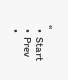«
  •  Start
  •  Prev
  •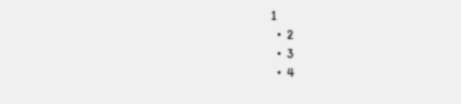1
  •  2
  •  3
  •  4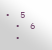•  5
  •  6
  •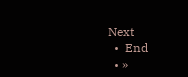Next
  •  End
  • »